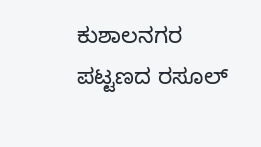ಕುಶಾಲನಗರ ಪಟ್ಟಣದ ರಸೂಲ್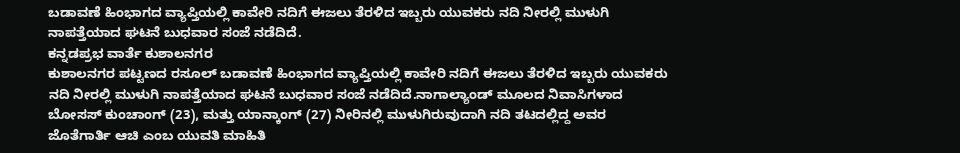ಬಡಾವಣೆ ಹಿಂಭಾಗದ ವ್ಯಾಪ್ತಿಯಲ್ಲಿ ಕಾವೇರಿ ನದಿಗೆ ಈಜಲು ತೆರಳಿದ ಇಬ್ಬರು ಯುವಕರು ನದಿ ನೀರಲ್ಲಿ ಮುಳುಗಿ ನಾಪತ್ತೆಯಾದ ಘಟನೆ ಬುಧವಾರ ಸಂಜೆ ನಡೆದಿದೆ.
ಕನ್ನಡಪ್ರಭ ವಾರ್ತೆ ಕುಶಾಲನಗರ
ಕುಶಾಲನಗರ ಪಟ್ಟಣದ ರಸೂಲ್ ಬಡಾವಣೆ ಹಿಂಭಾಗದ ವ್ಯಾಪ್ತಿಯಲ್ಲಿ ಕಾವೇರಿ ನದಿಗೆ ಈಜಲು ತೆರಳಿದ ಇಬ್ಬರು ಯುವಕರು ನದಿ ನೀರಲ್ಲಿ ಮುಳುಗಿ ನಾಪತ್ತೆಯಾದ ಘಟನೆ ಬುಧವಾರ ಸಂಜೆ ನಡೆದಿದೆ.ನಾಗಾಲ್ಯಾಂಡ್ ಮೂಲದ ನಿವಾಸಿಗಳಾದ ಬೋಸಸ್ ಕುಂಚಾಂಗ್ (23), ಮತ್ತು ಯಾನ್ಕಾಂಗ್ (27) ನೀರಿನಲ್ಲಿ ಮುಳುಗಿರುವುದಾಗಿ ನದಿ ತಟದಲ್ಲಿದ್ದ ಅವರ ಜೊತೆಗಾರ್ತಿ ಆಚಿ ಎಂಬ ಯುವತಿ ಮಾಹಿತಿ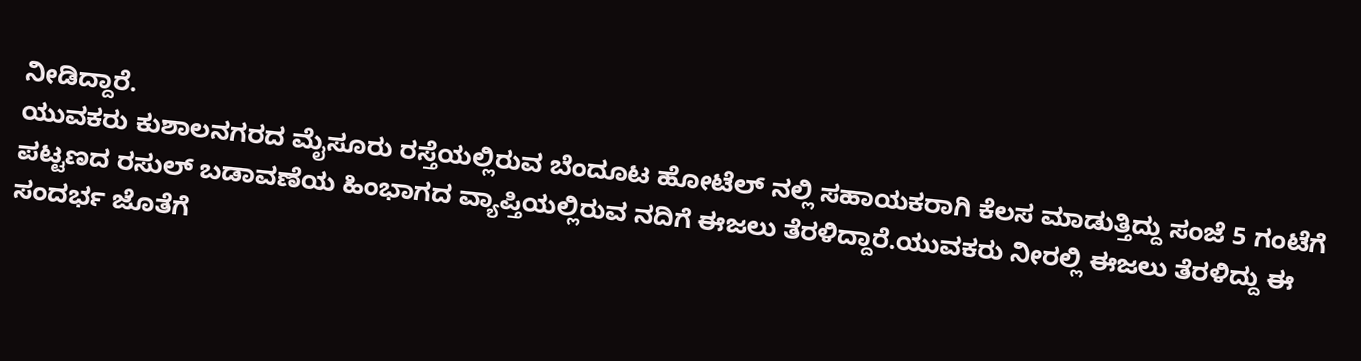ನೀಡಿದ್ದಾರೆ.
ಯುವಕರು ಕುಶಾಲನಗರದ ಮೈಸೂರು ರಸ್ತೆಯಲ್ಲಿರುವ ಬೆಂದೂಟ ಹೋಟೆಲ್ ನಲ್ಲಿ ಸಹಾಯಕರಾಗಿ ಕೆಲಸ ಮಾಡುತ್ತಿದ್ದು ಸಂಜೆ 5 ಗಂಟೆಗೆ ಪಟ್ಟಣದ ರಸುಲ್ ಬಡಾವಣೆಯ ಹಿಂಭಾಗದ ವ್ಯಾಪ್ತಿಯಲ್ಲಿರುವ ನದಿಗೆ ಈಜಲು ತೆರಳಿದ್ದಾರೆ.ಯುವಕರು ನೀರಲ್ಲಿ ಈಜಲು ತೆರಳಿದ್ದು ಈ ಸಂದರ್ಭ ಜೊತೆಗೆ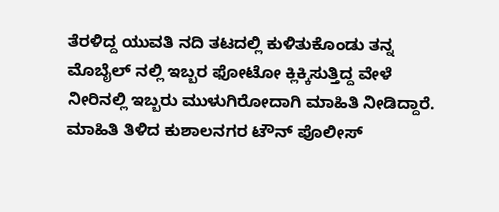ತೆರಳಿದ್ದ ಯುವತಿ ನದಿ ತಟದಲ್ಲಿ ಕುಳಿತುಕೊಂಡು ತನ್ನ ಮೊಬೈಲ್ ನಲ್ಲಿ ಇಬ್ಬರ ಫೋಟೋ ಕ್ಲಿಕ್ಕಿಸುತ್ತಿದ್ದ ವೇಳೆ ನೀರಿನಲ್ಲಿ ಇಬ್ಬರು ಮುಳುಗಿರೋದಾಗಿ ಮಾಹಿತಿ ನೀಡಿದ್ದಾರೆ.
ಮಾಹಿತಿ ತಿಳಿದ ಕುಶಾಲನಗರ ಟೌನ್ ಪೊಲೀಸ್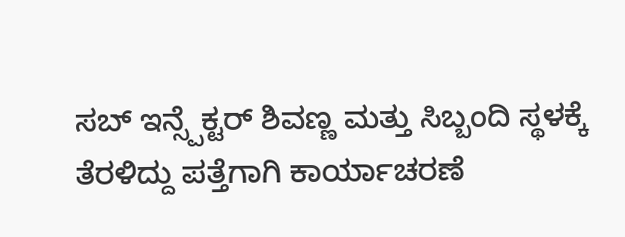ಸಬ್ ಇನ್ಸ್ಪೆಕ್ಟರ್ ಶಿವಣ್ಣ ಮತ್ತು ಸಿಬ್ಬಂದಿ ಸ್ಥಳಕ್ಕೆ ತೆರಳಿದ್ದು ಪತ್ತೆಗಾಗಿ ಕಾರ್ಯಾಚರಣೆ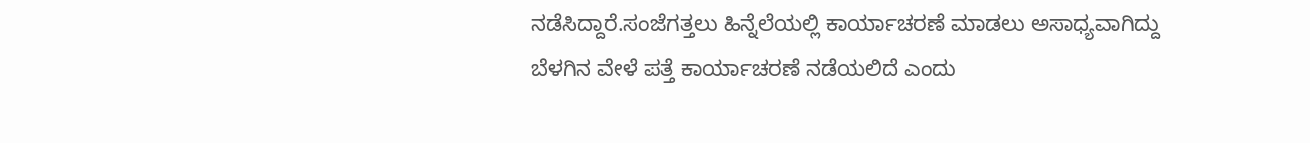ನಡೆಸಿದ್ದಾರೆ.ಸಂಜೆಗತ್ತಲು ಹಿನ್ನೆಲೆಯಲ್ಲಿ ಕಾರ್ಯಾಚರಣೆ ಮಾಡಲು ಅಸಾಧ್ಯವಾಗಿದ್ದು ಬೆಳಗಿನ ವೇಳೆ ಪತ್ತೆ ಕಾರ್ಯಾಚರಣೆ ನಡೆಯಲಿದೆ ಎಂದು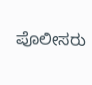ಪೊಲೀಸರು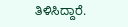ತಿಳಿಸಿದ್ದಾರೆ.